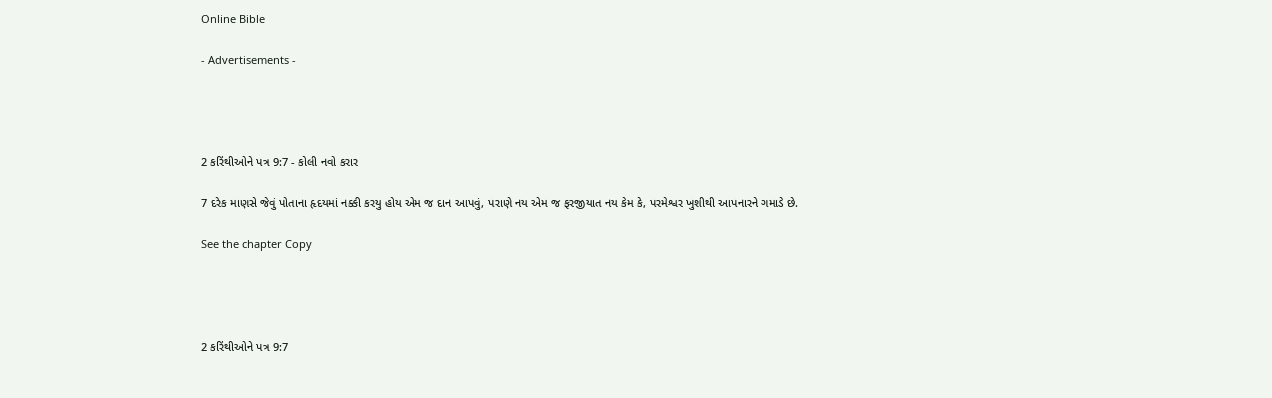Online Bible

- Advertisements -




2 કરિંથીઓને પત્ર 9:7 - કોલી નવો કરાર

7 દરેક માણસે જેવું પોતાના હૃદયમાં નક્કી કરયુ હોય એમ જ દાન આપવું, પરાણે નય એમ જ ફરજીયાત નય કેમ કે, પરમેશ્વર ખુશીથી આપનારને ગમાડે છે.

See the chapter Copy




2 કરિંથીઓને પત્ર 9:7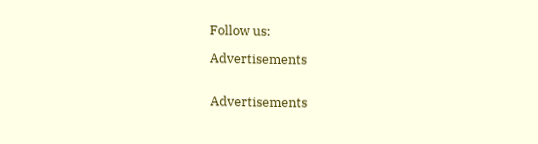Follow us:

Advertisements


Advertisements